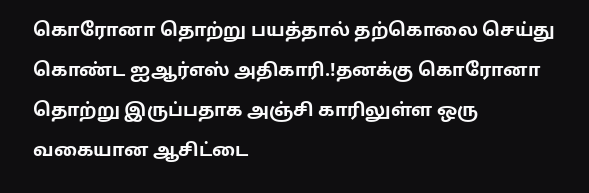கொரோனா தொற்று பயத்தால் தற்கொலை செய்து கொண்ட ஐஆர்எஸ் அதிகாரி.!தனக்கு கொரோனா தொற்று இருப்பதாக அஞ்சி காரிலுள்ள ஒரு வகையான ஆசிட்டை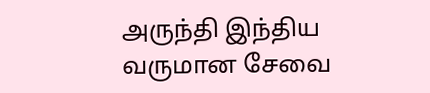அருந்தி இந்திய வருமான சேவை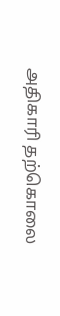அதிகாரி தற்கொலை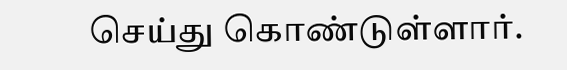செய்து கொண்டுள்ளார்.